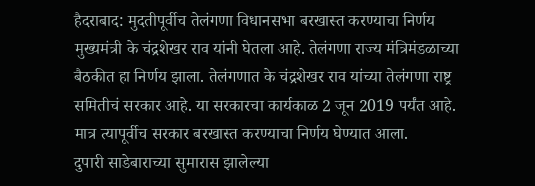हैदराबाद: मुदतीपूर्वीच तेलंगणा विधानसभा बरखास्त करण्याचा निर्णय मुख्यमंत्री के चंद्रशेखर राव यांनी घेतला आहे. तेलंगणा राज्य मंत्रिमंडळाच्या बैठकीत हा निर्णय झाला. तेलंगणात के चंद्रशेखर राव यांच्या तेलंगणा राष्ट्र समितीचं सरकार आहे. या सरकारचा कार्यकाळ 2 जून 2019 पर्यंत आहे. मात्र त्यापूर्वीच सरकार बरखास्त करण्याचा निर्णय घेण्यात आला.
दुपारी साडेबाराच्या सुमारास झालेल्या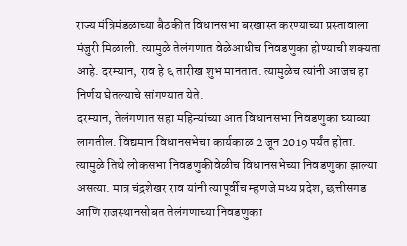राज्य मंत्रिमंडळाच्या बैठकीत विधानसभा बरखास्त करण्याच्या प्रस्तावाला मंजुरी मिळाली. त्यामुळे तेलंगणात वेळेआधीच निवडणुका होण्याची शक्यता आहे. दरम्यान, राव हे ६ तारीख शुभ मानतात. त्यामुळेच त्यांनी आजच हा निर्णय घेतल्याचे सांगण्यात येते.
दरम्यान, तेलंगणात सहा महिन्यांच्या आत विधानसभा निवडणुका घ्याव्या लागतील. विद्यमान विधानसभेचा कार्यकाळ 2 जून 2019 पर्यंत होता. त्यामुळे तिथे लोकसभा निवडणुकीवेळीच विधानसभेच्या निवडणुका झाल्या असत्या. मात्र चंद्रशेखर राव यांनी त्यापूर्वीच म्हणजे मध्य प्रदेश, छत्तीसगड आणि राजस्थानसोबत तेलंगणाच्या निवडणुका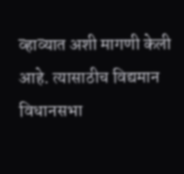व्हाव्यात अशी मागणी केली आहे. त्यासाठीच विद्यमान विधानसभा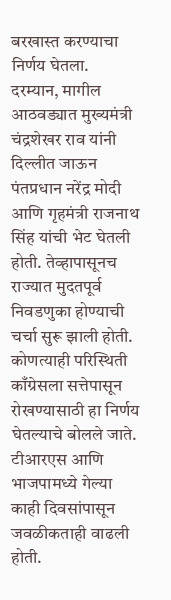बरखास्त करण्याचा निर्णय घेतला.
दरम्यान, मागील आठवड्यात मुख्यमंत्री चंद्रशेखर राव यांनी दिल्लीत जाऊन पंतप्रधान नरेंद्र मोदी आणि गृहमंत्री राजनाथ सिंह यांची भेट घेतली होती. तेव्हापासूनच राज्यात मुदतपूर्व निवडणुका होण्याची चर्चा सुरू झाली होती. कोणत्याही परिस्थिती काँग्रेसला सत्तेपासून रोखण्यासाठी हा निर्णय घेतल्याचे बोलले जाते. टीआरएस आणि भाजपामध्ये गेल्या काही दिवसांपासून जवळीकताही वाढली होती.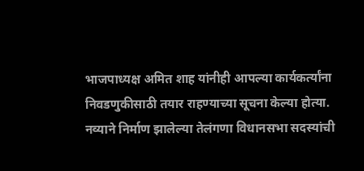भाजपाध्यक्ष अमित शाह यांनीही आपल्या कार्यकर्त्यांना निवडणुकीसाठी तयार राहण्याच्या सूचना केल्या होत्या.
नव्याने निर्माण झालेल्या तेलंगणा विधानसभा सदस्यांची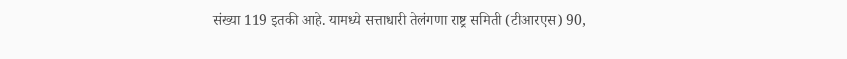संख्या 119 इतकी आहे. यामध्ये सत्ताधारी तेलंगणा राष्ट्र समिती (टीआरएस) 90,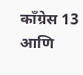काँग्रेस 13 आणि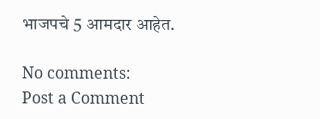भाजपचे 5 आमदार आहेत.

No comments:
Post a Comment